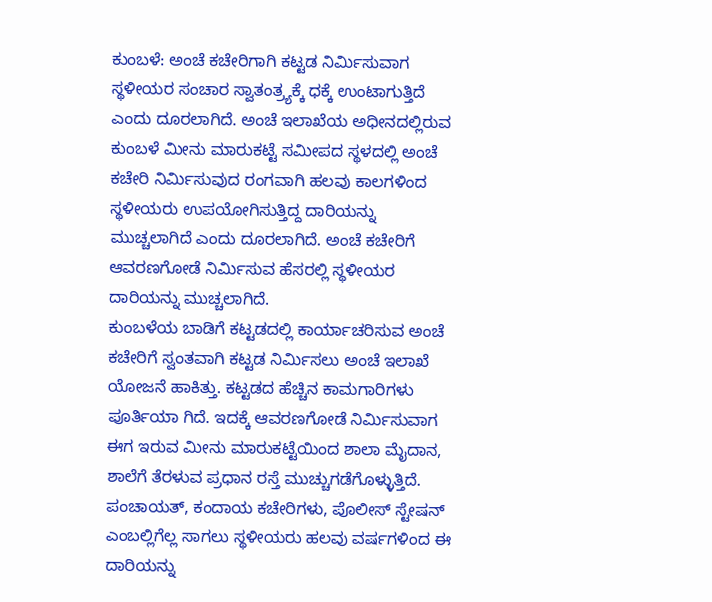ಕುಂಬಳೆ: ಅಂಚೆ ಕಚೇರಿಗಾಗಿ ಕಟ್ಟಡ ನಿರ್ಮಿಸುವಾಗ ಸ್ಥಳೀಯರ ಸಂಚಾರ ಸ್ವಾತಂತ್ರ್ಯಕ್ಕೆ ಧಕ್ಕೆ ಉಂಟಾಗುತ್ತಿದೆ ಎಂದು ದೂರಲಾಗಿದೆ. ಅಂಚೆ ಇಲಾಖೆಯ ಅಧೀನದಲ್ಲಿರುವ ಕುಂಬಳೆ ಮೀನು ಮಾರುಕಟ್ಟೆ ಸಮೀಪದ ಸ್ಥಳದಲ್ಲಿ ಅಂಚೆ ಕಚೇರಿ ನಿರ್ಮಿಸುವುದ ರಂಗವಾಗಿ ಹಲವು ಕಾಲಗಳಿಂದ ಸ್ಥಳೀಯರು ಉಪಯೋಗಿಸುತ್ತಿದ್ದ ದಾರಿಯನ್ನು ಮುಚ್ಚಲಾಗಿದೆ ಎಂದು ದೂರಲಾಗಿದೆ. ಅಂಚೆ ಕಚೇರಿಗೆ ಆವರಣಗೋಡೆ ನಿರ್ಮಿಸುವ ಹೆಸರಲ್ಲಿ ಸ್ಥಳೀಯರ ದಾರಿಯನ್ನು ಮುಚ್ಚಲಾಗಿದೆ.
ಕುಂಬಳೆಯ ಬಾಡಿಗೆ ಕಟ್ಟಡದಲ್ಲಿ ಕಾರ್ಯಾಚರಿಸುವ ಅಂಚೆ ಕಚೇರಿಗೆ ಸ್ವಂತವಾಗಿ ಕಟ್ಟಡ ನಿರ್ಮಿಸಲು ಅಂಚೆ ಇಲಾಖೆ ಯೋಜನೆ ಹಾಕಿತ್ತು. ಕಟ್ಟಡದ ಹೆಚ್ಚಿನ ಕಾಮಗಾರಿಗಳು ಪೂರ್ತಿಯಾ ಗಿದೆ. ಇದಕ್ಕೆ ಆವರಣಗೋಡೆ ನಿರ್ಮಿಸುವಾಗ ಈಗ ಇರುವ ಮೀನು ಮಾರುಕಟ್ಟೆಯಿಂದ ಶಾಲಾ ಮೈದಾನ, ಶಾಲೆಗೆ ತೆರಳುವ ಪ್ರಧಾನ ರಸ್ತೆ ಮುಚ್ಚುಗಡೆಗೊಳ್ಳುತ್ತಿದೆ. ಪಂಚಾಯತ್, ಕಂದಾಯ ಕಚೇರಿಗಳು, ಪೊಲೀಸ್ ಸ್ಟೇಷನ್ ಎಂಬಲ್ಲಿಗೆಲ್ಲ ಸಾಗಲು ಸ್ಥಳೀಯರು ಹಲವು ವರ್ಷಗಳಿಂದ ಈ ದಾರಿಯನ್ನು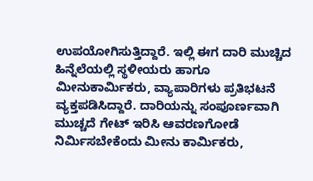ಉಪಯೋಗಿಸುತ್ತಿದ್ದಾರೆ. ಇಲ್ಲಿ ಈಗ ದಾರಿ ಮುಚ್ಚಿದ ಹಿನ್ನೆಲೆಯಲ್ಲಿ ಸ್ಥಳೀಯರು ಹಾಗೂ ಮೀನುಕಾರ್ಮಿಕರು, ವ್ಯಾಪಾರಿಗಳು ಪ್ರತಿಭಟನೆ ವ್ಯಕ್ತಪಡಿಸಿದ್ದಾರೆ. ದಾರಿಯನ್ನು ಸಂಪೂರ್ಣವಾಗಿ ಮುಚ್ಚದೆ ಗೇಟ್ ಇರಿಸಿ ಆವರಣಗೋಡೆ ನಿರ್ಮಿಸಬೇಕೆಂದು ಮೀನು ಕಾರ್ಮಿಕರು,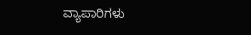ವ್ಯಾಪಾರಿಗಳು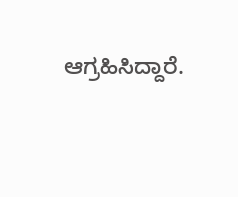ಆಗ್ರಹಿಸಿದ್ದಾರೆ.